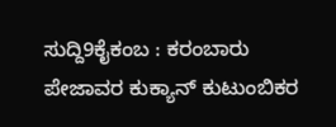ಸುದ್ದಿ9ಕೈಕಂಬ : ಕರಂಬಾರು ಪೇಜಾವರ ಕುಕ್ಯಾನ್ ಕುಟುಂಬಿಕರ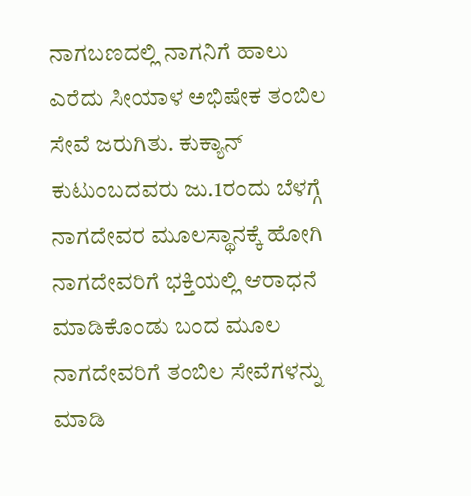ನಾಗಬಣದಲ್ಲಿ ನಾಗನಿಗೆ ಹಾಲು ಎರೆದು ಸೀಯಾಳ ಅಭಿಷೇಕ ತಂಬಿಲ ಸೇವೆ ಜರುಗಿತು. ಕುಕ್ಯಾನ್ ಕುಟುಂಬದವರು ಜು.1ರಂದು ಬೆಳಗ್ಗೆ ನಾಗದೇವರ ಮೂಲಸ್ಥಾನಕ್ಕೆ ಹೋಗಿ ನಾಗದೇವರಿಗೆ ಭಕ್ತಿಯಲ್ಲಿ ಆರಾಧನೆ ಮಾಡಿಕೊಂಡು ಬಂದ ಮೂಲ ನಾಗದೇವರಿಗೆ ತಂಬಿಲ ಸೇವೆಗಳನ್ನು ಮಾಡಿ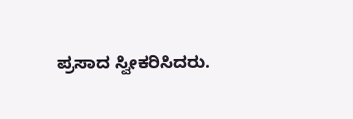ಪ್ರಸಾದ ಸ್ವೀಕರಿಸಿದರು.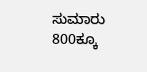ಸುಮಾರು 800ಕ್ಕೂ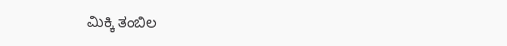ಮಿಕ್ಕಿ ತಂಬಿಲ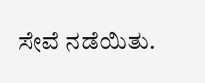ಸೇವೆ ನಡೆಯಿತು.